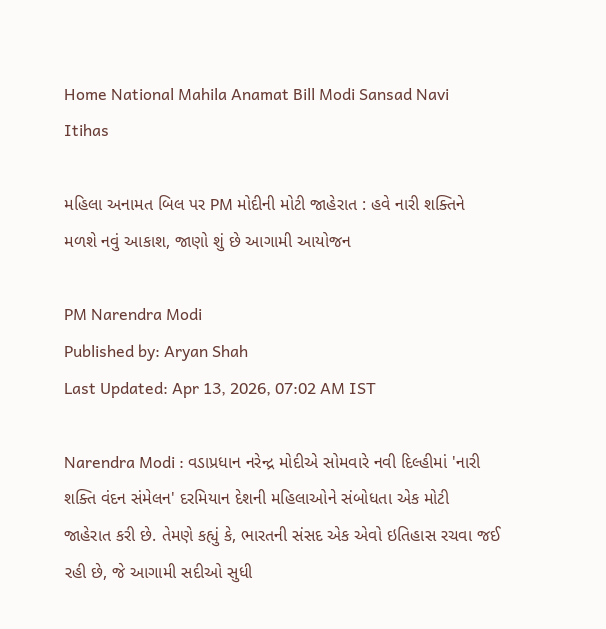Home National Mahila Anamat Bill Modi Sansad Navi Itihas

મહિલા અનામત બિલ પર PM મોદીની મોટી જાહેરાત : હવે નારી શક્તિને મળશે નવું આકાશ, જાણો શું છે આગામી આયોજન

PM Narendra Modi
Published by: Aryan Shah
Last Updated: Apr 13, 2026, 07:02 AM IST

Narendra Modi : વડાપ્રધાન નરેન્દ્ર મોદીએ સોમવારે નવી દિલ્હીમાં 'નારી શક્તિ વંદન સંમેલન' દરમિયાન દેશની મહિલાઓને સંબોધતા એક મોટી જાહેરાત કરી છે. તેમણે કહ્યું કે, ભારતની સંસદ એક એવો ઇતિહાસ રચવા જઈ રહી છે, જે આગામી સદીઓ સુધી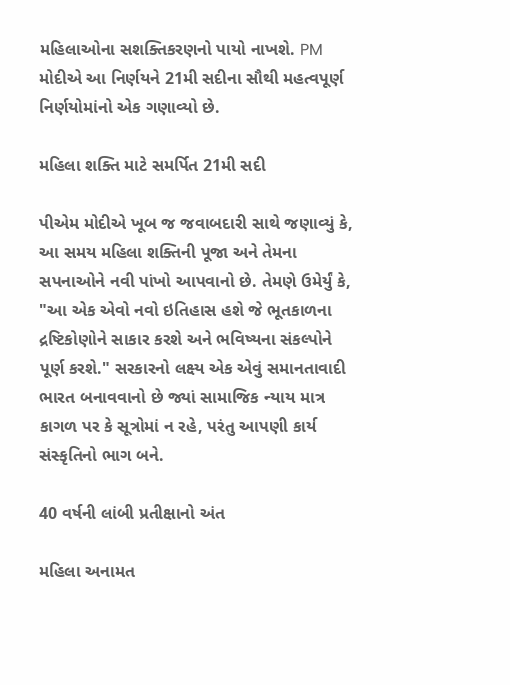મહિલાઓના સશક્તિકરણનો પાયો નાખશે. PM મોદીએ આ નિર્ણયને 21મી સદીના સૌથી મહત્વપૂર્ણ નિર્ણયોમાંનો એક ગણાવ્યો છે.

મહિલા શક્તિ માટે સમર્પિત 21મી સદી

પીએમ મોદીએ ખૂબ જ જવાબદારી સાથે જણાવ્યું કે, આ સમય મહિલા શક્તિની પૂજા અને તેમના સપનાઓને નવી પાંખો આપવાનો છે. તેમણે ઉમેર્યું કે, "આ એક એવો નવો ઇતિહાસ હશે જે ભૂતકાળના દ્રષ્ટિકોણોને સાકાર કરશે અને ભવિષ્યના સંકલ્પોને પૂર્ણ કરશે." સરકારનો લક્ષ્ય એક એવું સમાનતાવાદી ભારત બનાવવાનો છે જ્યાં સામાજિક ન્યાય માત્ર કાગળ પર કે સૂત્રોમાં ન રહે, પરંતુ આપણી કાર્ય સંસ્કૃતિનો ભાગ બને.

40 વર્ષની લાંબી પ્રતીક્ષાનો અંત

મહિલા અનામત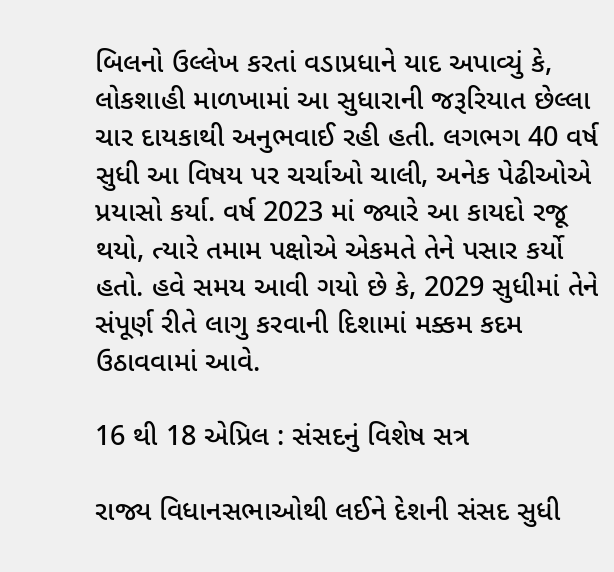બિલનો ઉલ્લેખ કરતાં વડાપ્રધાને યાદ અપાવ્યું કે, લોકશાહી માળખામાં આ સુધારાની જરૂરિયાત છેલ્લા ચાર દાયકાથી અનુભવાઈ રહી હતી. લગભગ 40 વર્ષ સુધી આ વિષય પર ચર્ચાઓ ચાલી, અનેક પેઢીઓએ પ્રયાસો કર્યા. વર્ષ 2023 માં જ્યારે આ કાયદો રજૂ થયો, ત્યારે તમામ પક્ષોએ એકમતે તેને પસાર કર્યો હતો. હવે સમય આવી ગયો છે કે, 2029 સુધીમાં તેને સંપૂર્ણ રીતે લાગુ કરવાની દિશામાં મક્કમ કદમ ઉઠાવવામાં આવે.

16 થી 18 એપ્રિલ : સંસદનું વિશેષ સત્ર

રાજ્ય વિધાનસભાઓથી લઈને દેશની સંસદ સુધી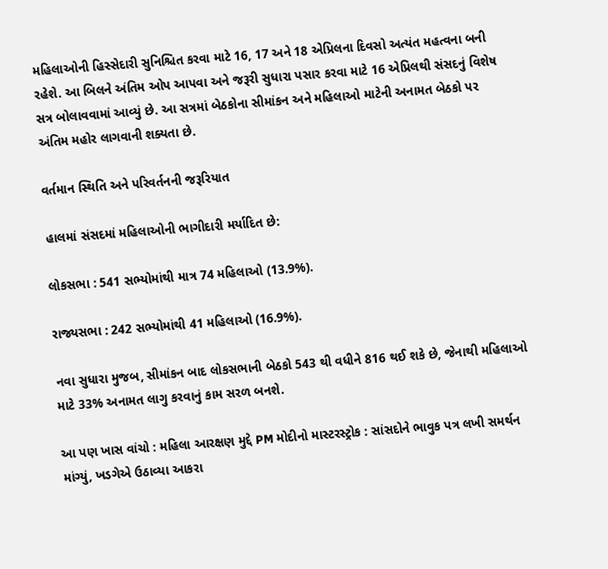મહિલાઓની હિસ્સેદારી સુનિશ્ચિત કરવા માટે 16, 17 અને 18 એપ્રિલના દિવસો અત્યંત મહત્વના બની રહેશે. આ બિલને અંતિમ ઓપ આપવા અને જરૂરી સુધારા પસાર કરવા માટે 16 એપ્રિલથી સંસદનું વિશેષ સત્ર બોલાવવામાં આવ્યું છે. આ સત્રમાં બેઠકોના સીમાંકન અને મહિલાઓ માટેની અનામત બેઠકો પર અંતિમ મહોર લાગવાની શક્યતા છે.

વર્તમાન સ્થિતિ અને પરિવર્તનની જરૂરિયાત

હાલમાં સંસદમાં મહિલાઓની ભાગીદારી મર્યાદિત છે:

લોકસભા : 541 સભ્યોમાંથી માત્ર 74 મહિલાઓ (13.9%).

રાજ્યસભા : 242 સભ્યોમાંથી 41 મહિલાઓ (16.9%).

નવા સુધારા મુજબ, સીમાંકન બાદ લોકસભાની બેઠકો 543 થી વધીને 816 થઈ શકે છે, જેનાથી મહિલાઓ માટે 33% અનામત લાગુ કરવાનું કામ સરળ બનશે.

આ પણ ખાસ વાંચો : મહિલા આરક્ષણ મુદ્દે PM મોદીનો માસ્ટરસ્ટ્રોક : સાંસદોને ભાવુક પત્ર લખી સમર્થન માંગ્યું, ખડગેએ ઉઠાવ્યા આકરા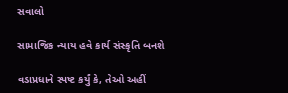સવાલો

સામાજિક ન્યાય હવે કાર્ય સંસ્કૃતિ બનશે

વડાપ્રધાને સ્પષ્ટ કર્યું કે, તેઓ અહીં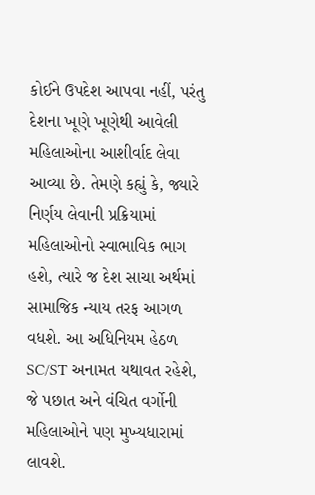કોઈને ઉપદેશ આપવા નહીં, પરંતુ દેશના ખૂણે ખૂણેથી આવેલી મહિલાઓના આશીર્વાદ લેવા આવ્યા છે. તેમણે કહ્યું કે, જ્યારે નિર્ણય લેવાની પ્રક્રિયામાં મહિલાઓનો સ્વાભાવિક ભાગ હશે, ત્યારે જ દેશ સાચા અર્થમાં સામાજિક ન્યાય તરફ આગળ વધશે. આ અધિનિયમ હેઠળ SC/ST અનામત યથાવત રહેશે, જે પછાત અને વંચિત વર્ગોની મહિલાઓને પણ મુખ્યધારામાં લાવશે.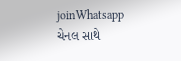joinWhatsapp ચેનલ સાથે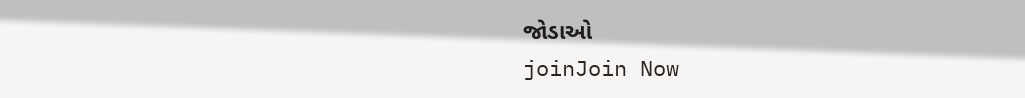જોડાઓ
joinJoin Now